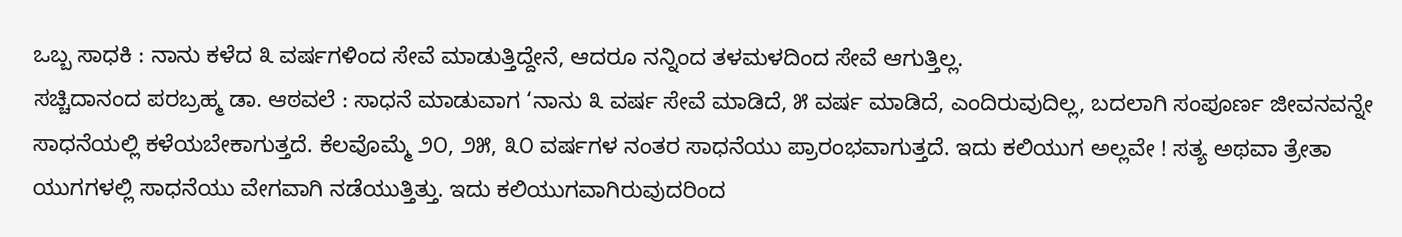ಒಬ್ಬ ಸಾಧಕಿ : ನಾನು ಕಳೆದ ೩ ವರ್ಷಗಳಿಂದ ಸೇವೆ ಮಾಡುತ್ತಿದ್ದೇನೆ, ಆದರೂ ನನ್ನಿಂದ ತಳಮಳದಿಂದ ಸೇವೆ ಆಗುತ್ತಿಲ್ಲ.
ಸಚ್ಚಿದಾನಂದ ಪರಬ್ರಹ್ಮ ಡಾ. ಆಠವಲೆ : ಸಾಧನೆ ಮಾಡುವಾಗ ‘ನಾನು ೩ ವರ್ಷ ಸೇವೆ ಮಾಡಿದೆ, ೫ ವರ್ಷ ಮಾಡಿದೆ, ಎಂದಿರುವುದಿಲ್ಲ, ಬದಲಾಗಿ ಸಂಪೂರ್ಣ ಜೀವನವನ್ನೇ ಸಾಧನೆಯಲ್ಲಿ ಕಳೆಯಬೇಕಾಗುತ್ತದೆ. ಕೆಲವೊಮ್ಮೆ ೨೦, ೨೫, ೩೦ ವರ್ಷಗಳ ನಂತರ ಸಾಧನೆಯು ಪ್ರಾರಂಭವಾಗುತ್ತದೆ. ಇದು ಕಲಿಯುಗ ಅಲ್ಲವೇ ! ಸತ್ಯ ಅಥವಾ ತ್ರೇತಾ ಯುಗಗಳಲ್ಲಿ ಸಾಧನೆಯು ವೇಗವಾಗಿ ನಡೆಯುತ್ತಿತ್ತು. ಇದು ಕಲಿಯುಗವಾಗಿರುವುದರಿಂದ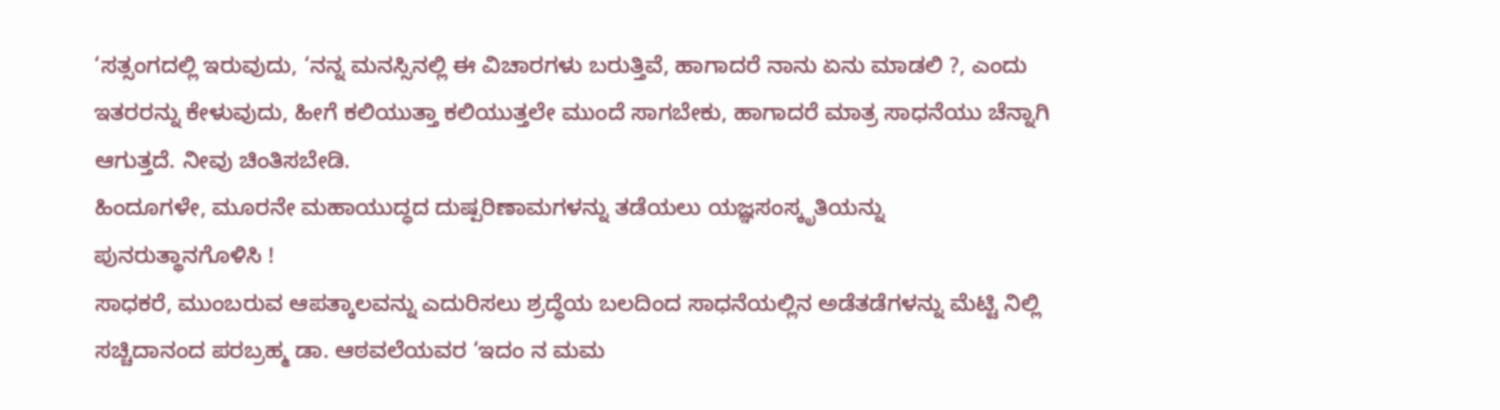‘ಸತ್ಸಂಗದಲ್ಲಿ ಇರುವುದು, ‘ನನ್ನ ಮನಸ್ಸಿನಲ್ಲಿ ಈ ವಿಚಾರಗಳು ಬರುತ್ತಿವೆ, ಹಾಗಾದರೆ ನಾನು ಏನು ಮಾಡಲಿ ?, ಎಂದು ಇತರರನ್ನು ಕೇಳುವುದು, ಹೀಗೆ ಕಲಿಯುತ್ತಾ ಕಲಿಯುತ್ತಲೇ ಮುಂದೆ ಸಾಗಬೇಕು, ಹಾಗಾದರೆ ಮಾತ್ರ ಸಾಧನೆಯು ಚೆನ್ನಾಗಿ ಆಗುತ್ತದೆ. ನೀವು ಚಿಂತಿಸಬೇಡಿ.
ಹಿಂದೂಗಳೇ, ಮೂರನೇ ಮಹಾಯುದ್ಧದ ದುಷ್ಪರಿಣಾಮಗಳನ್ನು ತಡೆಯಲು ಯಜ್ಞಸಂಸ್ಕೃತಿಯನ್ನು ಪುನರುತ್ಥಾನಗೊಳಿಸಿ !
ಸಾಧಕರೆ, ಮುಂಬರುವ ಆಪತ್ಕಾಲವನ್ನು ಎದುರಿಸಲು ಶ್ರದ್ಧೆಯ ಬಲದಿಂದ ಸಾಧನೆಯಲ್ಲಿನ ಅಡೆತಡೆಗಳನ್ನು ಮೆಟ್ಟಿ ನಿಲ್ಲಿ
ಸಚ್ಚಿದಾನಂದ ಪರಬ್ರಹ್ಮ ಡಾ. ಆಠವಲೆಯವರ ‘ಇದಂ ನ ಮಮ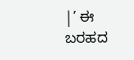|’ ಈ ಬರಹದ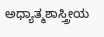ಅಧ್ಯಾತ್ಮಶಾಸ್ತ್ರೀಯ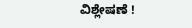ವಿಶ್ಲೇಷಣೆ !